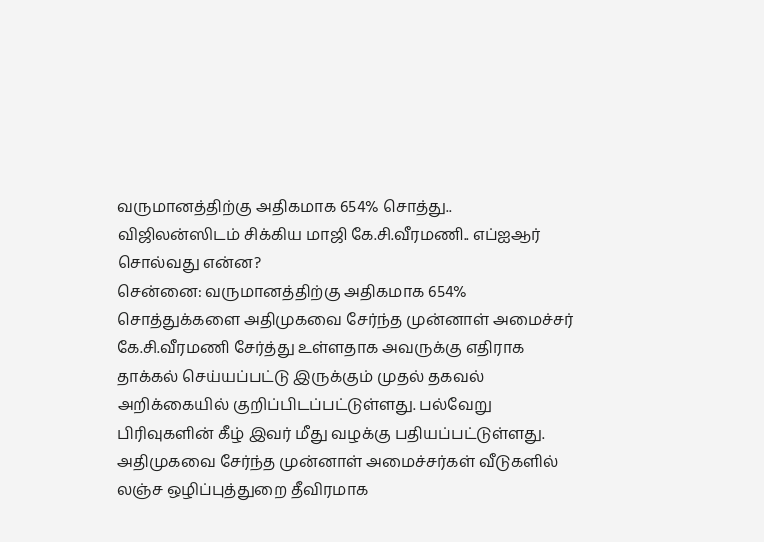வருமானத்திற்கு அதிகமாக 654% சொத்து.. விஜிலன்ஸிடம் சிக்கிய மாஜி கே.சி.வீரமணி.. எப்ஐஆர் சொல்வது என்ன?
சென்னை: வருமானத்திற்கு அதிகமாக 654% சொத்துக்களை அதிமுகவை சேர்ந்த முன்னாள் அமைச்சர் கே.சி.வீரமணி சேர்த்து உள்ளதாக அவருக்கு எதிராக தாக்கல் செய்யப்பட்டு இருக்கும் முதல் தகவல் அறிக்கையில் குறிப்பிடப்பட்டுள்ளது. பல்வேறு பிரிவுகளின் கீழ் இவர் மீது வழக்கு பதியப்பட்டுள்ளது.
அதிமுகவை சேர்ந்த முன்னாள் அமைச்சர்கள் வீடுகளில் லஞ்ச ஒழிப்புத்துறை தீவிரமாக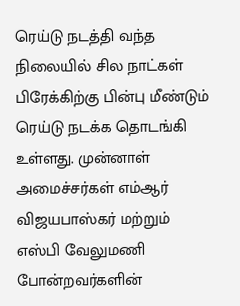ரெய்டு நடத்தி வந்த நிலையில் சில நாட்கள் பிரேக்கிற்கு பின்பு மீண்டும் ரெய்டு நடக்க தொடங்கி உள்ளது. முன்னாள் அமைச்சர்கள் எம்ஆர் விஜயபாஸ்கர் மற்றும் எஸ்பி வேலுமணி போன்றவர்களின்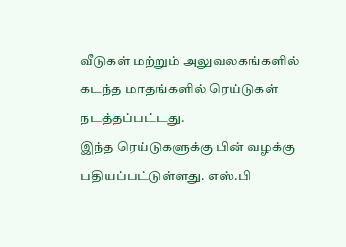வீடுகள் மற்றும் அலுவலகங்களில் கடந்த மாதங்களில் ரெய்டுகள் நடத்தப்பட்டது.
இந்த ரெய்டுகளுக்கு பின் வழக்கு பதியப்பட்டுள்ளது. எஸ்.பி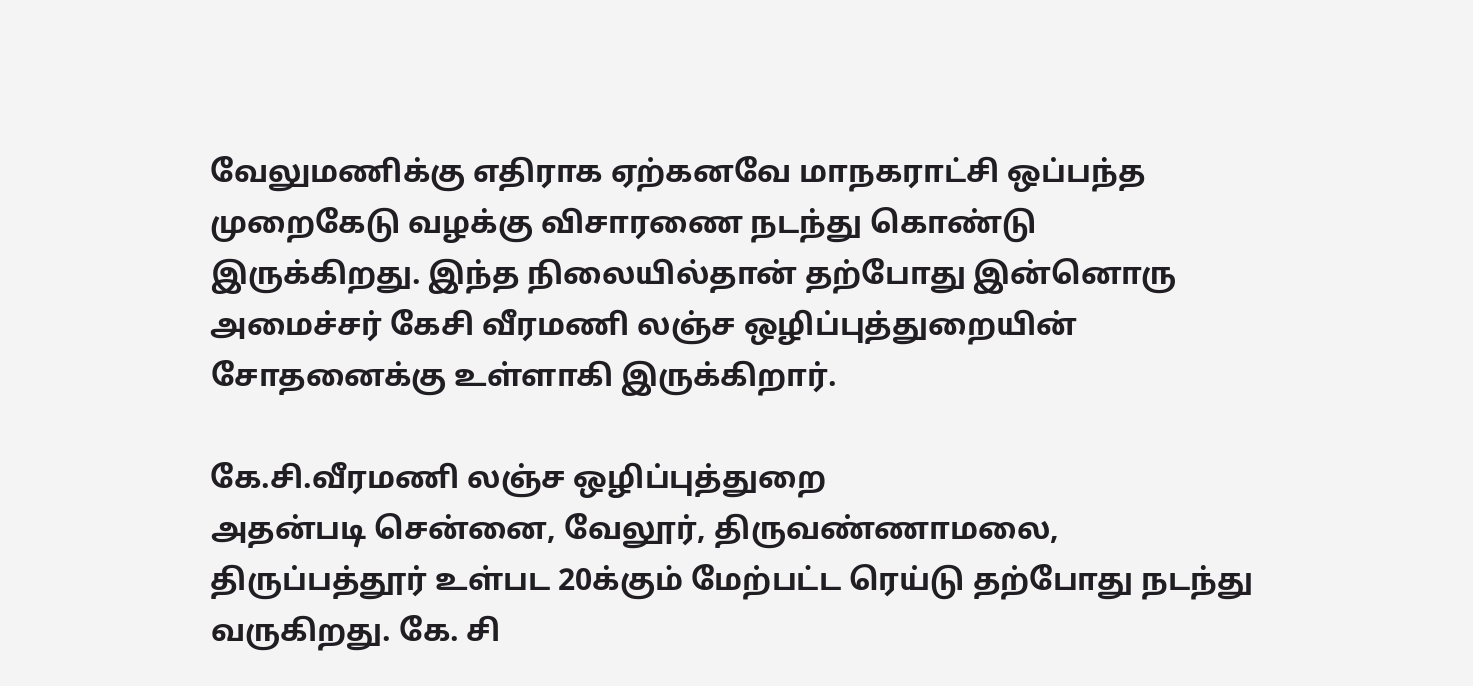வேலுமணிக்கு எதிராக ஏற்கனவே மாநகராட்சி ஒப்பந்த முறைகேடு வழக்கு விசாரணை நடந்து கொண்டு இருக்கிறது. இந்த நிலையில்தான் தற்போது இன்னொரு அமைச்சர் கேசி வீரமணி லஞ்ச ஒழிப்புத்துறையின் சோதனைக்கு உள்ளாகி இருக்கிறார்.

கே.சி.வீரமணி லஞ்ச ஒழிப்புத்துறை
அதன்படி சென்னை, வேலூர், திருவண்ணாமலை, திருப்பத்தூர் உள்பட 20க்கும் மேற்பட்ட ரெய்டு தற்போது நடந்து வருகிறது. கே. சி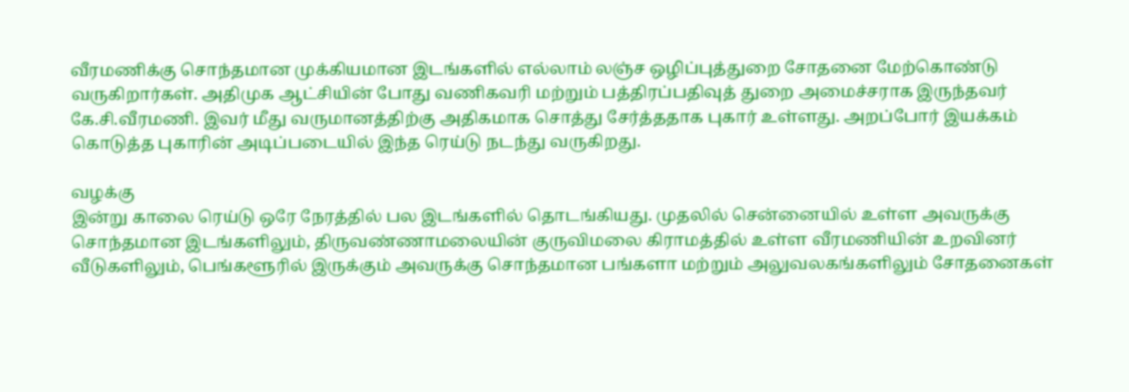வீரமணிக்கு சொந்தமான முக்கியமான இடங்களில் எல்லாம் லஞ்ச ஒழிப்புத்துறை சோதனை மேற்கொண்டு வருகிறார்கள். அதிமுக ஆட்சியின் போது வணிகவரி மற்றும் பத்திரப்பதிவுத் துறை அமைச்சராக இருந்தவர் கே.சி.வீரமணி. இவர் மீது வருமானத்திற்கு அதிகமாக சொத்து சேர்த்ததாக புகார் உள்ளது. அறப்போர் இயக்கம் கொடுத்த புகாரின் அடிப்படையில் இந்த ரெய்டு நடந்து வருகிறது.

வழக்கு
இன்று காலை ரெய்டு ஒரே நேரத்தில் பல இடங்களில் தொடங்கியது. முதலில் சென்னையில் உள்ள அவருக்கு சொந்தமான இடங்களிலும், திருவண்ணாமலையின் குருவிமலை கிராமத்தில் உள்ள வீரமணியின் உறவினர் வீடுகளிலும், பெங்களூரில் இருக்கும் அவருக்கு சொந்தமான பங்களா மற்றும் அலுவலகங்களிலும் சோதனைகள்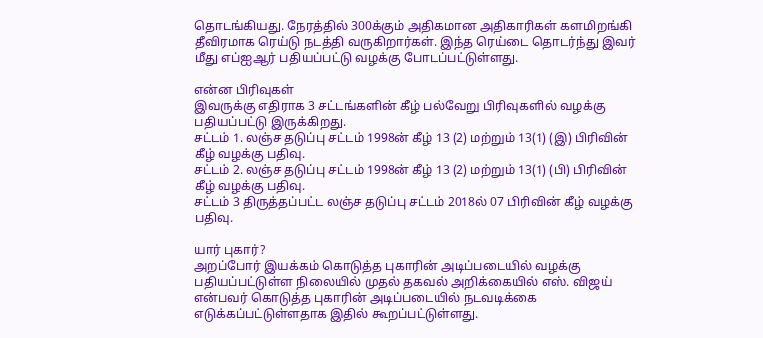தொடங்கியது. நேரத்தில் 300க்கும் அதிகமான அதிகாரிகள் களமிறங்கி தீவிரமாக ரெய்டு நடத்தி வருகிறார்கள். இந்த ரெய்டை தொடர்ந்து இவர் மீது எப்ஐஆர் பதியப்பட்டு வழக்கு போடப்பட்டுள்ளது.

என்ன பிரிவுகள்
இவருக்கு எதிராக 3 சட்டங்களின் கீழ் பல்வேறு பிரிவுகளில் வழக்கு பதியப்பட்டு இருக்கிறது.
சட்டம் 1. லஞ்ச தடுப்பு சட்டம் 1998ன் கீழ் 13 (2) மற்றும் 13(1) (இ) பிரிவின் கீழ் வழக்கு பதிவு.
சட்டம் 2. லஞ்ச தடுப்பு சட்டம் 1998ன் கீழ் 13 (2) மற்றும் 13(1) (பி) பிரிவின் கீழ் வழக்கு பதிவு.
சட்டம் 3 திருத்தப்பட்ட லஞ்ச தடுப்பு சட்டம் 2018ல் 07 பிரிவின் கீழ் வழக்கு பதிவு.

யார் புகார்?
அறப்போர் இயக்கம் கொடுத்த புகாரின் அடிப்படையில் வழக்கு பதியப்பட்டுள்ள நிலையில் முதல் தகவல் அறிக்கையில் எஸ். விஜய் என்பவர் கொடுத்த புகாரின் அடிப்படையில் நடவடிக்கை எடுக்கப்பட்டுள்ளதாக இதில் கூறப்பட்டுள்ளது.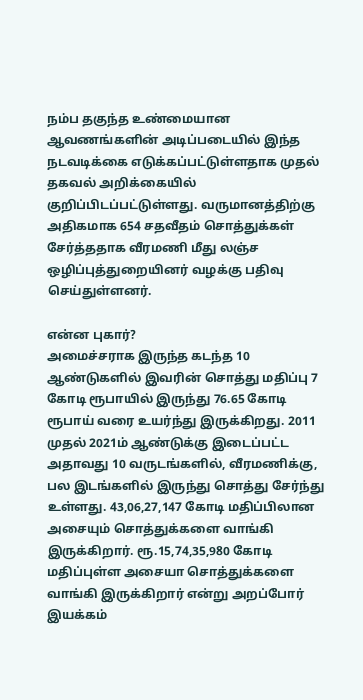நம்ப தகுந்த உண்மையான ஆவணங்களின் அடிப்படையில் இந்த நடவடிக்கை எடுக்கப்பட்டுள்ளதாக முதல் தகவல் அறிக்கையில் குறிப்பிடப்பட்டுள்ளது. வருமானத்திற்கு அதிகமாக 654 சதவீதம் சொத்துக்கள் சேர்த்ததாக வீரமணி மீது லஞ்ச ஒழிப்புத்துறையினர் வழக்கு பதிவு செய்துள்ளனர்.

என்ன புகார்?
அமைச்சராக இருந்த கடந்த 10 ஆண்டுகளில் இவரின் சொத்து மதிப்பு 7 கோடி ரூபாயில் இருந்து 76.65 கோடி ரூபாய் வரை உயர்ந்து இருக்கிறது. 2011 முதல் 2021ம் ஆண்டுக்கு இடைப்பட்ட அதாவது 10 வருடங்களில், வீரமணிக்கு, பல இடங்களில் இருந்து சொத்து சேர்ந்து உள்ளது. 43,06,27,147 கோடி மதிப்பிலான அசையும் சொத்துக்களை வாங்கி இருக்கிறார். ரூ.15,74,35,980 கோடி மதிப்புள்ள அசையா சொத்துக்களை வாங்கி இருக்கிறார் என்று அறப்போர் இயக்கம்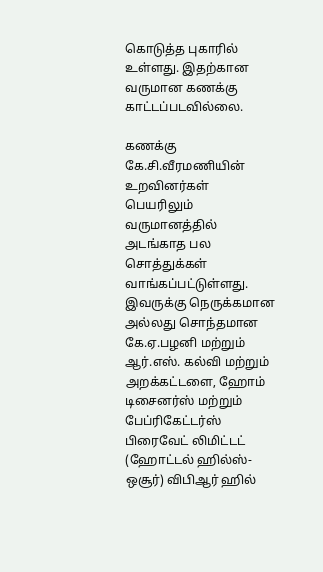கொடுத்த புகாரில் உள்ளது. இதற்கான வருமான கணக்கு காட்டப்படவில்லை.

கணக்கு
கே.சி.வீரமணியின் உறவினர்கள் பெயரிலும் வருமானத்தில் அடங்காத பல சொத்துக்கள் வாங்கப்பட்டுள்ளது. இவருக்கு நெருக்கமான அல்லது சொந்தமான கே.ஏ.பழனி மற்றும் ஆர்.எஸ். கல்வி மற்றும் அறக்கட்டளை, ஹோம் டிசைனர்ஸ் மற்றும் பேப்ரிகேட்டர்ஸ் பிரைவேட் லிமிட்டட் (ஹோட்டல் ஹில்ஸ்-ஒசூர்) விபிஆர் ஹில்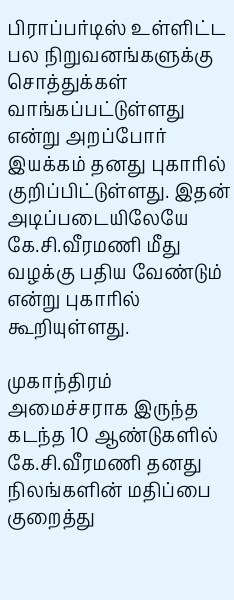பிராப்பர்டிஸ் உள்ளிட்ட பல நிறுவனங்களுக்கு சொத்துக்கள் வாங்கப்பட்டுள்ளது என்று அறப்போர் இயக்கம் தனது புகாரில் குறிப்பிட்டுள்ளது. இதன் அடிப்படையிலேயே கே.சி.வீரமணி மீது வழக்கு பதிய வேண்டும் என்று புகாரில் கூறியுள்ளது.

முகாந்திரம்
அமைச்சராக இருந்த கடந்த 10 ஆண்டுகளில் கே.சி.வீரமணி தனது நிலங்களின் மதிப்பை குறைத்து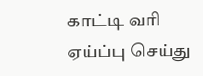காட்டி வரி ஏய்ப்பு செய்து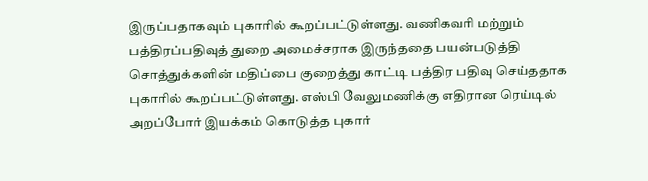இருப்பதாகவும் புகாரில் கூறப்பட்டுள்ளது. வணிகவரி மற்றும் பத்திரப்பதிவுத் துறை அமைச்சராக இருந்ததை பயன்படுத்தி சொத்துக்களின் மதிப்பை குறைத்து காட்டி பத்திர பதிவு செய்ததாக புகாரில் கூறப்பட்டுள்ளது. எஸ்பி வேலுமணிக்கு எதிரான ரெய்டில் அறப்போர் இயக்கம் கொடுத்த புகார்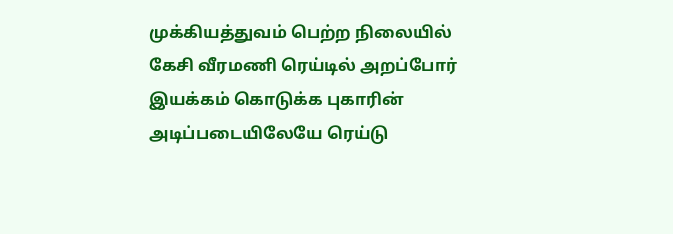முக்கியத்துவம் பெற்ற நிலையில் கேசி வீரமணி ரெய்டில் அறப்போர் இயக்கம் கொடுக்க புகாரின் அடிப்படையிலேயே ரெய்டு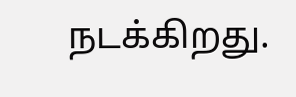நடக்கிறது.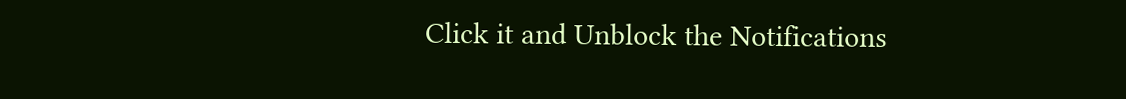Click it and Unblock the Notifications